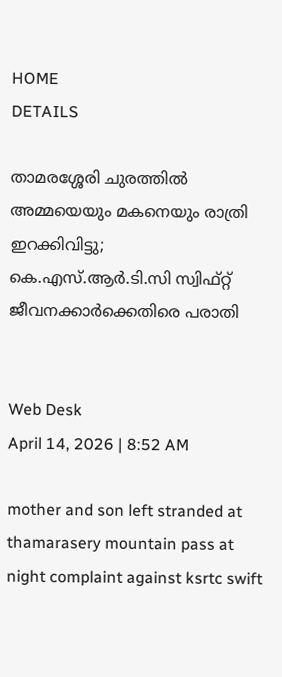HOME
DETAILS

താമരശ്ശേരി ചുരത്തിൽ അമ്മയെയും മകനെയും രാത്രി ഇറക്കിവിട്ടു; കെ.എസ്.ആർ.ടി.സി സ്വിഫ്റ്റ് ജീവനക്കാർക്കെതിരെ പരാതി


Web Desk
April 14, 2026 | 8:52 AM

mother and son left stranded at thamarasery mountain pass at night complaint against ksrtc swift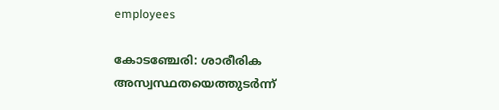employees

കോടഞ്ചേരി: ശാരീരിക അസ്വസ്ഥതയെത്തുടർന്ന്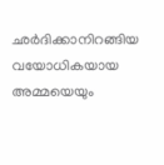ഛർദിക്കാനിറങ്ങിയ വയോധികയായ അമ്മയെയും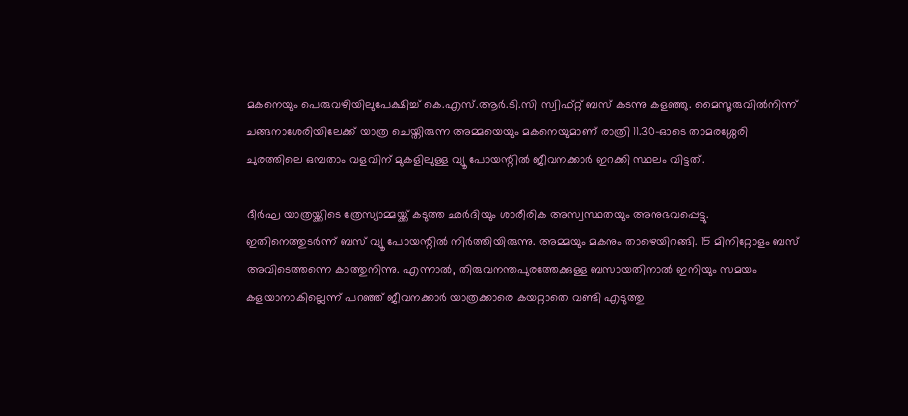മകനെയും പെരുവഴിയിലുപേക്ഷിച്ച് കെ.എസ്.ആർ.ടി.സി സ്വിഫ്റ്റ് ബസ് കടന്നു കളഞ്ഞു. മൈസൂരുവിൽനിന്ന് ചങ്ങനാശേരിയിലേക്ക് യാത്ര ചെയ്തിരുന്ന അമ്മയെയും മകനെയുമാണ് രാത്രി 11.30-ഓടെ താമരശ്ശേരി ചുരത്തിലെ ഒമ്പതാം വളവിന് മുകളിലുള്ള വ്യൂ പോയന്റിൽ ജീവനക്കാർ ഇറക്കി സ്ഥലം വിട്ടത്.

ദീർഘ യാത്രയ്ക്കിടെ ത്രേസ്യാമ്മയ്ക്ക് കടുത്ത ഛർദിയും ശാരീരിക അസ്വസ്ഥതയും അനുഭവപ്പെട്ടു. ഇതിനെത്തുടർന്ന് ബസ് വ്യൂ പോയന്റിൽ നിർത്തിയിരുന്നു. അമ്മയും മകനും താഴെയിറങ്ങി. 15 മിനിറ്റോളം ബസ് അവിടെത്തന്നെ കാത്തുനിന്നു. എന്നാൽ, തിരുവനന്തപുരത്തേക്കുള്ള ബസായതിനാൽ ഇനിയും സമയം കളയാനാകില്ലെന്ന് പറഞ്ഞ് ജീവനക്കാർ യാത്രക്കാരെ കയറ്റാതെ വണ്ടി എടുത്തു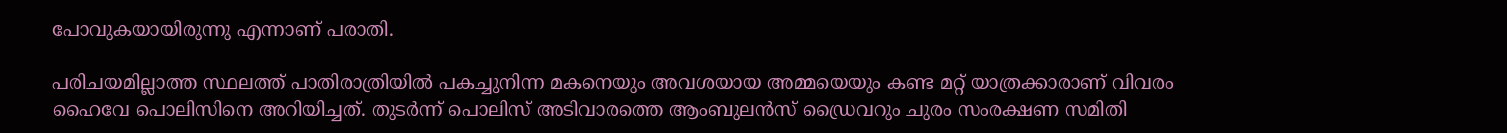പോവുകയായിരുന്നു എന്നാണ് പരാതി.

പരിചയമില്ലാത്ത സ്ഥലത്ത് പാതിരാത്രിയിൽ പകച്ചുനിന്ന മകനെയും അവശയായ അമ്മയെയും കണ്ട മറ്റ് യാത്രക്കാരാണ് വിവരം ഹൈവേ പൊലിസിനെ അറിയിച്ചത്. തുടർന്ന് പൊലിസ് അടിവാരത്തെ ആംബുലൻസ് ഡ്രൈവറും ചുരം സംരക്ഷണ സമിതി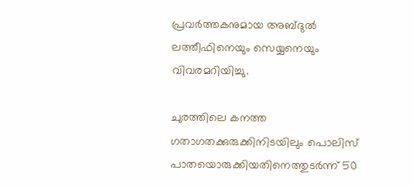പ്രവർത്തകനുമായ അബ്ദുൽ ലത്തീഫിനെയും സെയ്യനെയും വിവരമറിയിച്ചു.

ചുരത്തിലെ കനത്ത ഗതാഗതക്കുരുക്കിനിടയിലും പൊലിസ് പാതയൊരുക്കിയതിനെത്തുടർന്ന് 50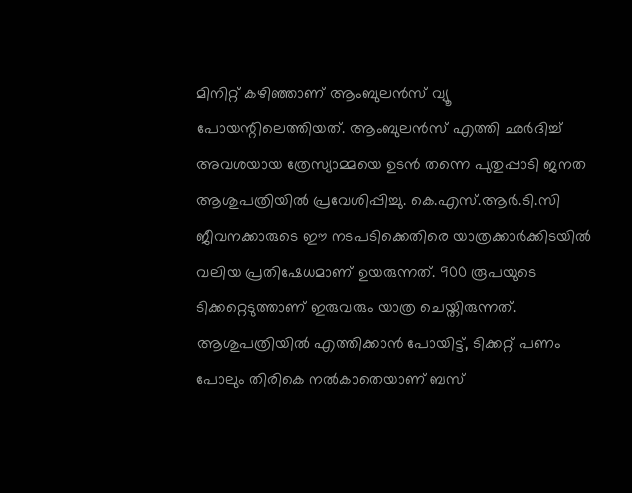മിനിറ്റ് കഴിഞ്ഞാണ് ആംബുലൻസ് വ്യൂ പോയന്റിലെത്തിയത്. ആംബുലൻസ് എത്തി ഛർദിച്ച് അവശയായ ത്രേസ്യാമ്മയെ ഉടൻ തന്നെ പുതുപ്പാടി ജനത ആശുപത്രിയിൽ പ്രവേശിപ്പിച്ചു. കെ.എസ്.ആർ.ടി.സി ജീവനക്കാരുടെ ഈ നടപടിക്കെതിരെ യാത്രക്കാർക്കിടയിൽ വലിയ പ്രതിഷേധമാണ് ഉയരുന്നത്. 900 രൂപയുടെ ടിക്കറ്റെടുത്താണ് ഇരുവരും യാത്ര ചെയ്തിരുന്നത്. ആശുപത്രിയിൽ എത്തിക്കാൻ പോയിട്ട്, ടിക്കറ്റ് പണം പോലും തിരികെ നൽകാതെയാണ് ബസ്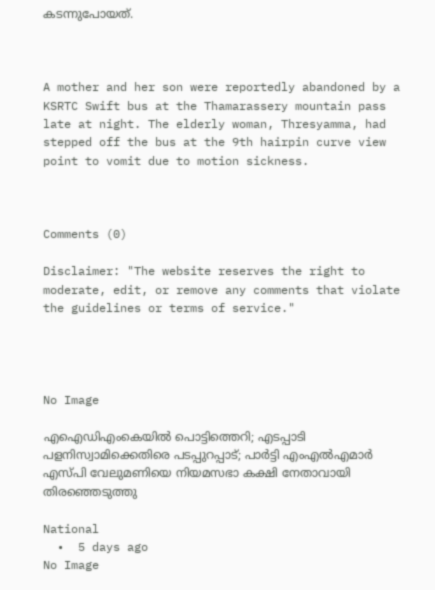കടന്നുപോയത്.



A mother and her son were reportedly abandoned by a KSRTC Swift bus at the Thamarassery mountain pass late at night. The elderly woman, Thresyamma, had stepped off the bus at the 9th hairpin curve view point to vomit due to motion sickness.



Comments (0)

Disclaimer: "The website reserves the right to moderate, edit, or remove any comments that violate the guidelines or terms of service."




No Image

എഐഡിഎംകെയില്‍ പൊട്ടിത്തെറി; എടപ്പാടി പളനിസ്വാമിക്കെതിരെ പടപ്പുറപ്പാട്; പാര്‍ട്ടി എംഎല്‍എമാര്‍ എസ്പി വേലുമണിയെ നിയമസഭാ കക്ഷി നേതാവായി തിരഞ്ഞെടുത്തു

National
  •  5 days ago
No Image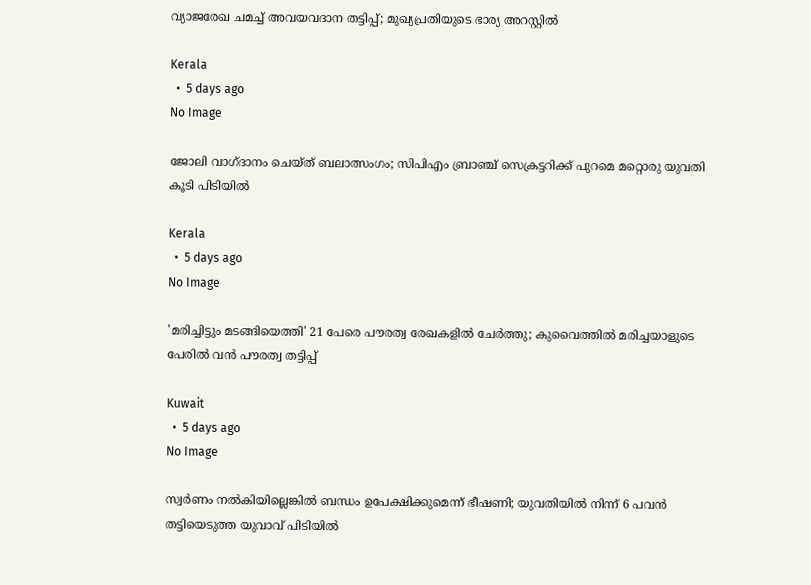വ്യാജരേഖ ചമച്ച് അവയവദാന തട്ടിപ്പ്; മുഖ്യപ്രതിയുടെ ഭാര്യ അറസ്റ്റില്‍

Kerala
  •  5 days ago
No Image

ജോലി വാഗ്ദാനം ചെയ്ത് ബലാത്സംഗം; സിപിഎം ബ്രാഞ്ച് സെക്രട്ടറിക്ക് പുറമെ മറ്റൊരു യുവതി കൂടി പിടിയില്‍

Kerala
  •  5 days ago
No Image

'മരിച്ചിട്ടും മടങ്ങിയെത്തി' 21 പേരെ പൗരത്വ രേഖകളിൽ ചേർത്തു; കുവൈത്തിൽ മരിച്ചയാളുടെ പേരിൽ വൻ പൗരത്വ തട്ടിപ്പ്

Kuwait
  •  5 days ago
No Image

സ്വർണം നൽകിയില്ലെങ്കിൽ ബന്ധം ഉപേക്ഷിക്കുമെന്ന് ഭീഷണി; യുവതിയിൽ നിന്ന് 6 പവൻ തട്ടിയെടുത്ത യുവാവ് പിടിയിൽ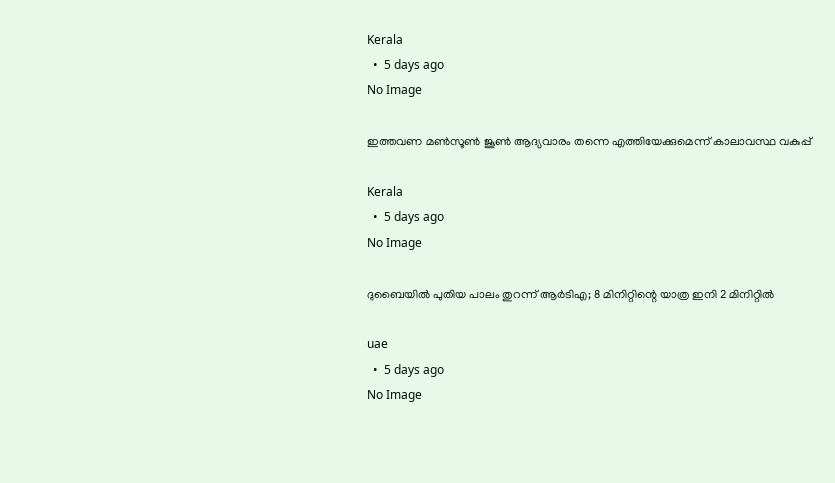Kerala
  •  5 days ago
No Image

ഇത്തവണ മണ്‍സൂണ്‍ ജൂണ്‍ ആദ്യവാരം തന്നെ എത്തിയേക്കുമെന്ന് കാലാവസ്ഥ വകുപ്പ്

Kerala
  •  5 days ago
No Image

ദുബൈയിൽ പുതിയ പാലം തുറന്ന് ആർടിഎ; 8 മിനിറ്റിന്റെ യാത്ര ഇനി 2 മിനിറ്റിൽ

uae
  •  5 days ago
No Image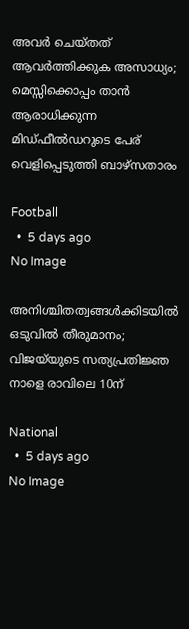അവർ ചെയ്തത് ആവർത്തിക്കുക അസാധ്യം; മെസ്സിക്കൊപ്പം താൻ ആരാധിക്കുന്ന മിഡ്ഫീൽഡറുടെ പേര് വെളിപ്പെടുത്തി ബാഴ്സതാരം

Football
  •  5 days ago
No Image

അനിശ്ചിതത്വങ്ങള്‍ക്കിടയില്‍ ഒടുവില്‍ തീരുമാനം; വിജയ്‌യുടെ സത്യപ്രതിജ്ഞ നാളെ രാവിലെ 10ന്

National
  •  5 days ago
No Image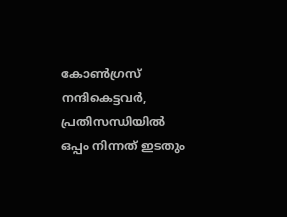കോൺഗ്രസ് നന്ദികെട്ടവർ, പ്രതിസന്ധിയിൽ ഒപ്പം നിന്നത് ഇടതും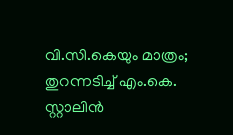വി.സി.കെയും മാത്രം; തുറന്നടിച്ച് എം.കെ. സ്റ്റാലിൻ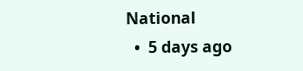National
  •  5 days ago